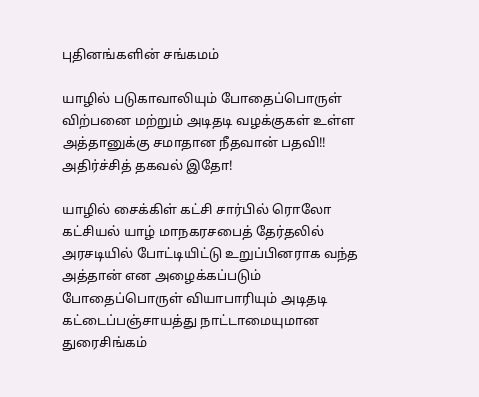புதினங்களின் சங்கமம்

யாழில் படுகாவாலியும் போதைப்பொருள் விற்பனை மற்றும் அடிதடி வழக்குகள் உள்ள அத்தானுக்கு சமாதான நீதவான் பதவி!! அதிர்ச்சித் தகவல் இதோ!

யாழில் சைக்கிள் கட்சி சார்பில் ரொலோ கட்சியல் யாழ் மாநகரசபைத் தேர்தலில் அரசடியில் போட்டியிட்டு உறுப்பினராக வந்த அத்தான் என அழைக்கப்படும் போதைப்பொருள் வியாபாரியும் அடிதடி கட்டைப்பஞ்சாயத்து நாட்டாமையுமான துரைசிங்கம்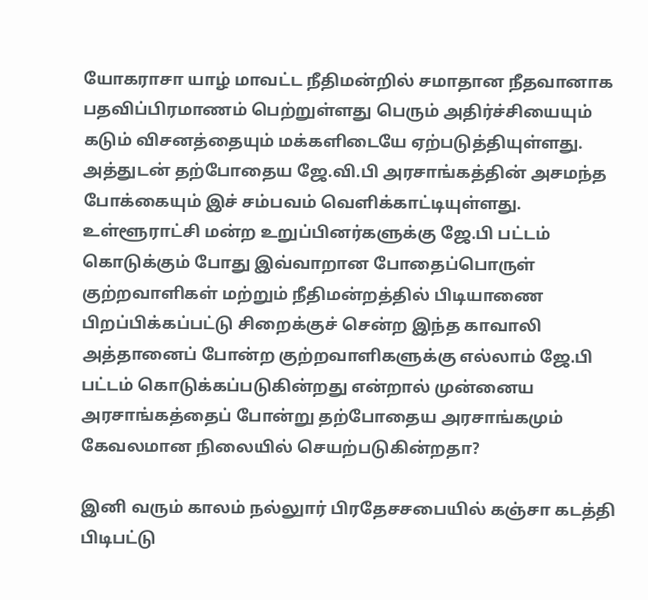யோகராசா யாழ் மாவட்ட நீதிமன்றில் சமாதான நீதவானாக பதவிப்பிரமாணம் பெற்றுள்ளது பெரும் அதிர்ச்சியையும் கடும் விசனத்தையும் மக்களிடையே ஏற்படுத்தியுள்ளது. அத்துடன் தற்போதைய ஜே.வி.பி அரசாங்கத்தின் அசமந்த போக்கையும் இச் சம்பவம் வெளிக்காட்டியுள்ளது. உள்ளூராட்சி மன்ற உறுப்பினர்களுக்கு ஜே.பி பட்டம் கொடுக்கும் போது இவ்வாறான போதைப்பொருள் குற்றவாளிகள் மற்றும் நீதிமன்றத்தில் பிடியாணை பிறப்பிக்கப்பட்டு சிறைக்குச் சென்ற இந்த காவாலி அத்தானைப் போன்ற குற்றவாளிகளுக்கு எல்லாம் ஜே.பி பட்டம் கொடுக்கப்படுகின்றது என்றால் முன்னைய அரசாங்கத்தைப் போன்று தற்போதைய அரசாங்கமும் கேவலமான நிலையில் செயற்படுகின்றதா?

இனி வரும் காலம் நல்லுார் பிரதேசசபையில் கஞ்சா கடத்தி பிடிபட்டு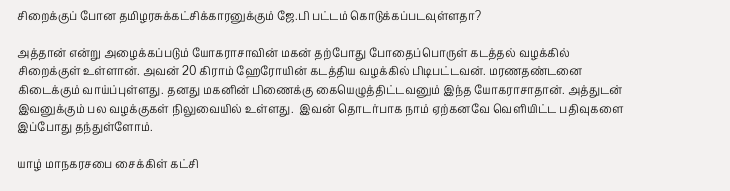சிறைக்குப் போன தமிழரசுக்கட்சிக்காரனுக்கும் ஜே.பி பட்டம் கொடுக்கப்படவுள்ளதா?

அத்தான் என்று அழைக்கப்படும் யோகராசாவின் மகன் தற்போது போதைப்பொருள் கடத்தல் வழக்கில் சிறைக்குள் உள்ளான். அவன் 20 கிராம் ஹேரோயின் கடத்திய வழக்கில் பிடிபட்டவன். மரணதண்டனை கிடைக்கும் வாய்ப்புள்ளது. தனது மகனின் பிணைக்கு கையெழுத்திட்டவனும் இந்த யோகராசாதான். அத்துடன் இவனுக்கும் பல வழக்குகள் நிலுவையில் உள்ளது.  இவன் தொடர்பாக நாம் ஏற்கனவே வெளியிட்ட பதிவுகளை இப்போது தந்துள்ளோம்.

யாழ் மாநகரசபை சைக்கிள் கட்சி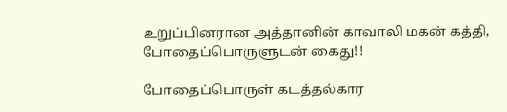உறுப்பினரான அத்தானின் காவாலி மகன் கத்தி, போதைப்பொருளுடன் கைது!!

போதைப்பொருள் கடத்தல்கார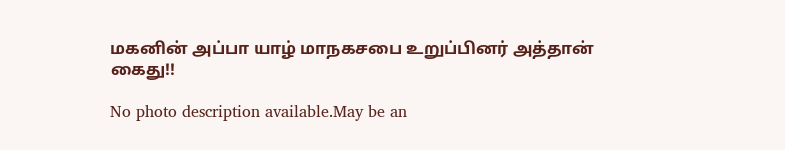மகனின் அப்பா யாழ் மாநகசபை உறுப்பினர் அத்தான் கைது!!

No photo description available.May be an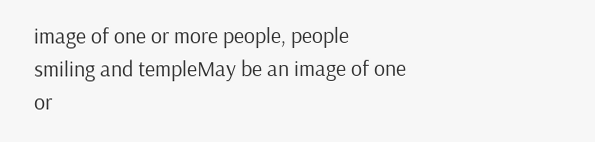image of one or more people, people smiling and templeMay be an image of one or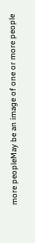more peopleMay be an image of one or more people